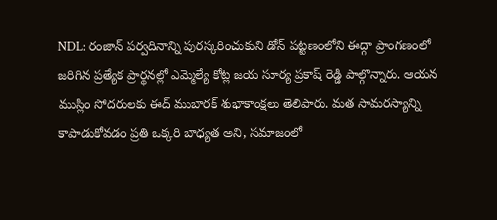NDL: రంజాన్ పర్వదినాన్ని పురస్కరించుకుని డోన్ పట్టణంలోని ఈద్గా ప్రాంగణంలో జరిగిన ప్రత్యేక ప్రార్థనల్లో ఎమ్మెల్యే కోట్ల జయ సూర్య ప్రకాష్ రెడ్డి పాల్గొన్నారు. ఆయన ముస్లిం సోదరులకు ఈద్ ముబారక్ శుభాకాంక్షలు తెలిపారు. మత సామరస్యాన్ని కాపాడుకోవడం ప్రతి ఒక్కరి బాధ్యత అని, సమాజంలో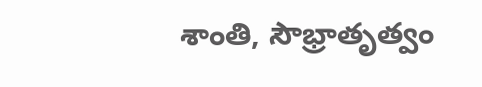శాంతి, సౌభ్రాతృత్వం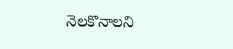నెలకొనాలని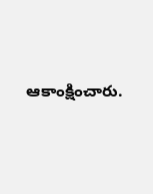ఆకాంక్షించారు.